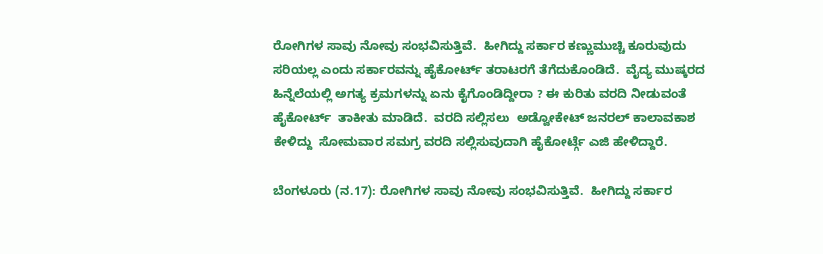ರೋಗಿಗಳ‌ ಸಾವು ನೋವು ಸಂಭವಿಸುತ್ತಿವೆ.  ಹೀಗಿದ್ದು ಸರ್ಕಾರ ಕಣ್ಣುಮುಚ್ಚಿ ಕೂರುವುದು ಸರಿಯಲ್ಲ ಎಂದು ಸರ್ಕಾರವನ್ನು ಹೈಕೋರ್ಟ್ ತರಾಟರಗೆ ತೆಗೆದುಕೊಂಡಿದೆ.  ವೈದ್ಯ ಮುಷ್ಕರದ ಹಿನ್ನೆಲೆಯಲ್ಲಿ ಅಗತ್ಯ ಕ್ರಮಗಳನ್ನು ಏನು ಕೈಗೊಂಡಿದ್ದೀರಾ ? ಈ ಕುರಿತು ವರದಿ ನೀಡುವಂತೆ  ಹೈಕೋರ್ಟ್  ತಾಕೀತು ಮಾಡಿದೆ.  ವರದಿ ಸಲ್ಲಿಸಲು  ಅಡ್ವೋಕೇಟ್ ಜನರಲ್ ಕಾಲಾವಕಾಶ ಕೇಳಿದ್ದು  ಸೋಮವಾರ ಸಮಗ್ರ ವರದಿ ಸಲ್ಲಿಸುವುದಾಗಿ ಹೈಕೋರ್ಟ್ಗೆ ಎಜಿ ಹೇಳಿದ್ದಾರೆ.

ಬೆಂಗಳೂರು (ನ.17): ರೋಗಿಗಳ‌ ಸಾವು ನೋವು ಸಂಭವಿಸುತ್ತಿವೆ.  ಹೀಗಿದ್ದು ಸರ್ಕಾರ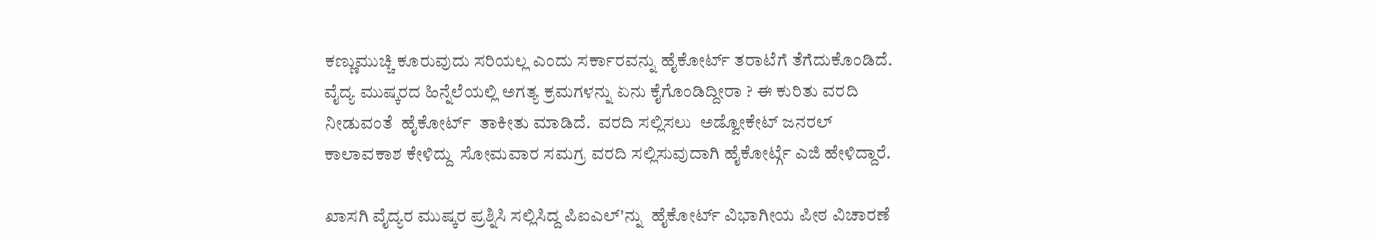ಕಣ್ಣುಮುಚ್ಚಿ ಕೂರುವುದು ಸರಿಯಲ್ಲ ಎಂದು ಸರ್ಕಾರವನ್ನು ಹೈಕೋರ್ಟ್ ತರಾಟೆಗೆ ತೆಗೆದುಕೊಂಡಿದೆ. ವೈದ್ಯ ಮುಷ್ಕರದ ಹಿನ್ನೆಲೆಯಲ್ಲಿ ಅಗತ್ಯ ಕ್ರಮಗಳನ್ನು ಏನು ಕೈಗೊಂಡಿದ್ದೀರಾ ? ಈ ಕುರಿತು ವರದಿ ನೀಡುವಂತೆ  ಹೈಕೋರ್ಟ್  ತಾಕೀತು ಮಾಡಿದೆ.  ವರದಿ ಸಲ್ಲಿಸಲು  ಅಡ್ವೋಕೇಟ್ ಜನರಲ್ ಕಾಲಾವಕಾಶ ಕೇಳಿದ್ದು  ಸೋಮವಾರ ಸಮಗ್ರ ವರದಿ ಸಲ್ಲಿಸುವುದಾಗಿ ಹೈಕೋರ್ಟ್ಗೆ ಎಜಿ ಹೇಳಿದ್ದಾರೆ.

ಖಾಸಗಿ ವೈದ್ಯರ ಮುಷ್ಕರ ಪ್ರಶ್ನಿಸಿ ಸಲ್ಲಿಸಿದ್ದ ಪಿಐಎಲ್'ನ್ನು  ಹೈಕೋರ್ಟ್ ವಿಭಾಗೀಯ ಪೀಠ ವಿಚಾರಣೆ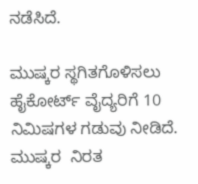ನಡೆಸಿದೆ.

ಮುಷ್ಕರ ಸ್ಥಗಿತಗೊಳಿಸಲು ಹೈಕೋರ್ಟ್ ವೈದ್ಯರಿಗೆ 10 ನಿಮಿಷಗಳ ಗಡುವು ನೀಡಿದೆ.  ಮುಷ್ಕರ  ನಿರತ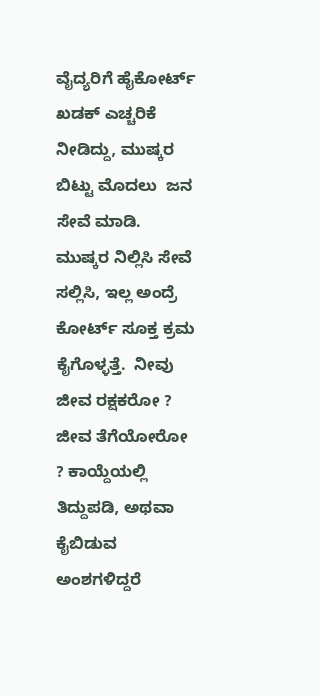ವೈದ್ಯರಿಗೆ ಹೈಕೋರ್ಟ್ ಖಡಕ್ ಎಚ್ಚರಿಕೆ ನೀಡಿದ್ದು, ಮುಷ್ಕರ ಬಿಟ್ಟು ಮೊದಲು  ಜನ ಸೇವೆ ಮಾಡಿ.  ಮುಷ್ಕರ ನಿಲ್ಲಿಸಿ ಸೇವೆ ಸಲ್ಲಿಸಿ, ಇಲ್ಲ ಅಂದ್ರೆ ಕೋರ್ಟ್ ಸೂಕ್ತ ಕ್ರಮ ಕೈಗೊಳ್ಳತ್ತೆ.  ನೀವು ಜೀವ ರಕ್ಷಕರೋ ? ಜೀವ ತೆಗೆಯೋರೋ ? ಕಾಯ್ದೆಯಲ್ಲಿ ತಿದ್ದುಪಡಿ, ಅಥವಾ ಕೈಬಿಡುವ ಅಂಶಗಳಿದ್ದರೆ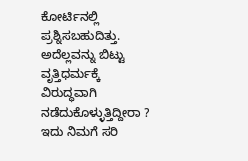ಕೋರ್ಟಿನಲ್ಲಿ ಪ್ರಶ್ನಿಸಬಹುದಿತ್ತು.  ಅದೆಲ್ಲವನ್ನು ಬಿಟ್ಟು ವೃತ್ತಿಧರ್ಮಕ್ಕೆ ವಿರುದ್ಧವಾಗಿ ನಡೆದುಕೊಳ್ಳುತ್ತಿದ್ದೀರಾ ? ಇದು ನಿಮಗೆ ಸರಿ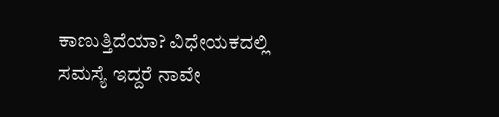ಕಾಣುತ್ತಿದೆಯಾ? ವಿಧೇಯಕದಲ್ಲಿ  ಸಮಸ್ಯೆ ಇದ್ದರೆ ನಾವೇ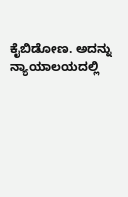ಕೈಬಿಡೋಣ. ಅದನ್ನು ನ್ಯಾಯಾಲಯದಲ್ಲಿ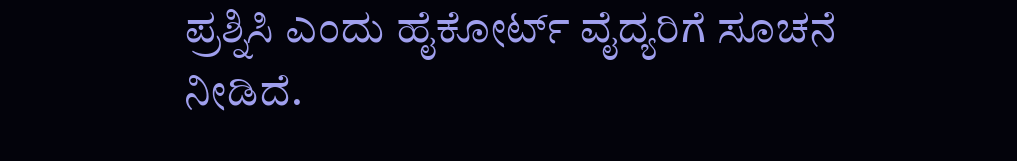ಪ್ರಶ್ನಿಸಿ ಎಂದು ಹೈಕೋರ್ಟ್ ವೈದ್ಯರಿಗೆ ಸೂಚನೆ ನೀಡಿದೆ.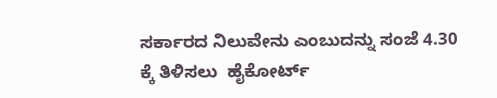ಸರ್ಕಾರದ ನಿಲುವೇನು ಎಂಬುದನ್ನು ಸಂಜೆ 4.30 ಕ್ಕೆ ತಿಳಿಸಲು  ಹೈಕೋರ್ಟ್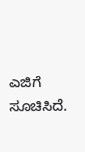ಎಜಿಗೆ ಸೂಚಿಸಿದೆ.